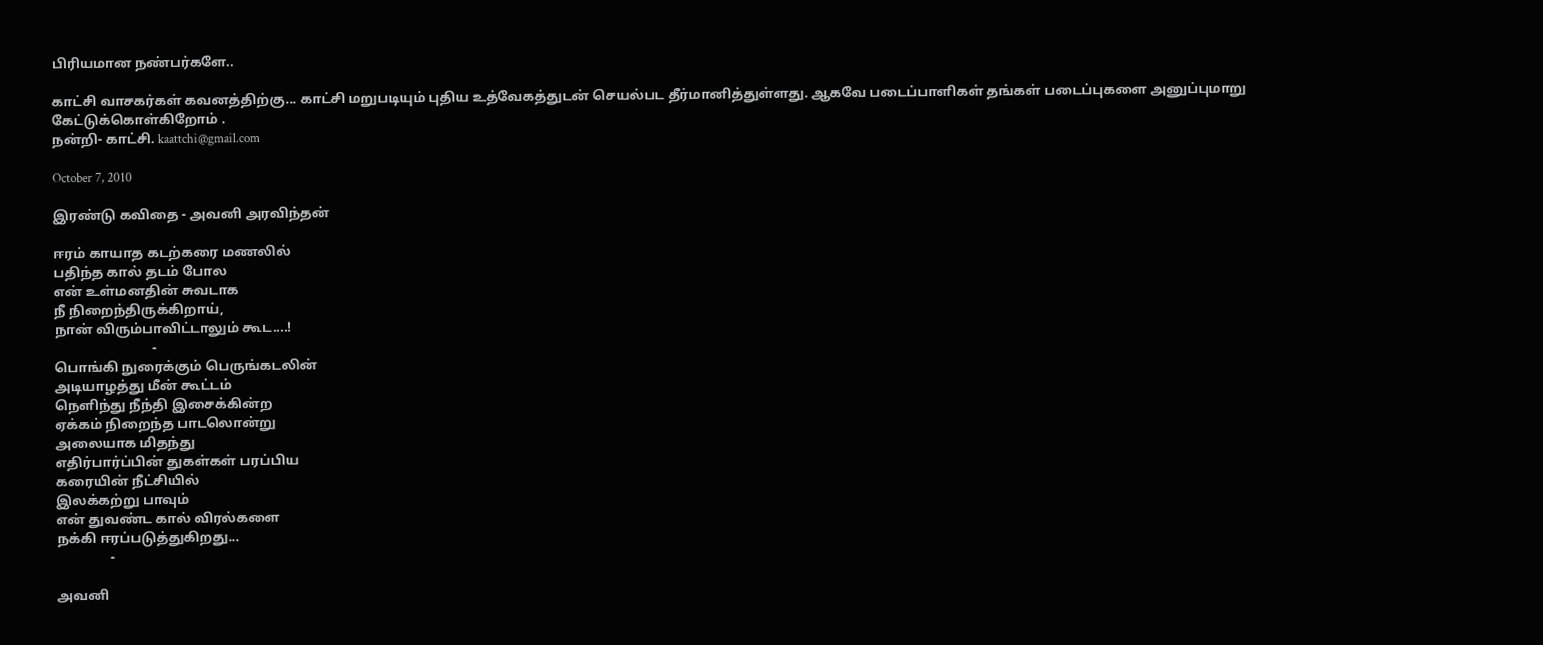பிரியமான நண்பர்களே..

காட்சி வாசகர்கள் கவனத்திற்கு... காட்சி மறுபடியும் புதிய உத்வேகத்துடன் செயல்பட தீர்மானித்துள்ளது. ஆகவே படைப்பாளிகள் தங்கள் படைப்புகளை அனுப்புமாறு கேட்டுக்கொள்கிறோம் .
நன்றி- காட்சி. kaattchi@gmail.com

October 7, 2010

இரண்டு கவிதை - அவனி அரவிந்தன்

ஈரம் காயாத கடற்கரை மணலில்
பதிந்த கால் தடம் போல
என் உள்மனதின் சுவடாக
நீ நிறைந்திருக்கிறாய்,
நான் விரும்பாவிட்டாலும் கூட....!
                             -
பொங்கி நுரைக்கும் பெருங்கடலின்
அடியாழத்து மீன் கூட்டம்
நெளிந்து நீந்தி இசைக்கின்ற
ஏக்கம் நிறைந்த பாடலொன்று
அலையாக மிதந்து
எதிர்பார்ப்பின் துகள்கள் பரப்பிய
கரையின் நீட்சியில்
இலக்கற்று பாவும்
என் துவண்ட கால் விரல்களை
நக்கி ஈரப்படுத்துகிறது...
                -

அவனி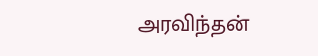அரவிந்தன்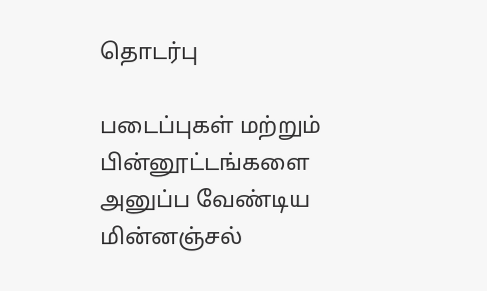தொடர்பு

படைப்புகள் மற்றும் பின்னூட்டங்களை அனுப்ப வேண்டிய மின்னஞ்சல்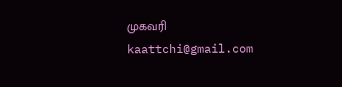முகவரி kaattchi@gmail.com